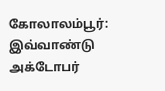கோலாலம்பூர்:
இவ்வாண்டு அக்டோபர்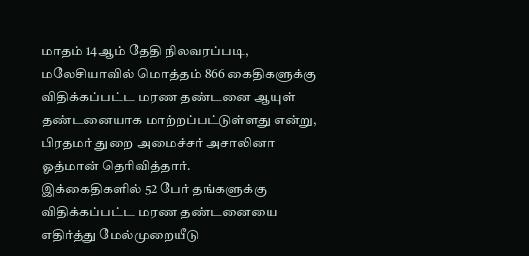மாதம் 14ஆம் தேதி நிலவரப்படி, மலேசியாவில் மொத்தம் 866 கைதிகளுக்கு விதிக்கப்பட்ட மரண தண்டனை ஆயுள் தண்டனையாக மாற்றப்பட்டுள்ளது என்று, பிரதமர் துறை அமைச்சர் அசாலினா ஓத்மான் தெரிவித்தார்.
இக்கைதிகளில் 52 பேர் தங்களுக்கு விதிக்கப்பட்ட மரண தண்டனையை எதிர்த்து மேல்முறையீடு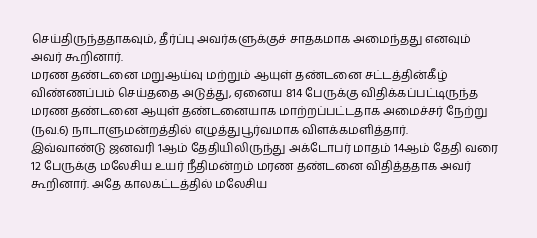செய்திருந்ததாகவும், தீர்ப்பு அவர்களுக்குச் சாதகமாக அமைந்தது எனவும் அவர் கூறினார்.
மரண தண்டனை மறுஆய்வு மற்றும் ஆயுள் தண்டனை சட்டத்தின்கீழ் விண்ணப்பம் செய்ததை அடுத்து, ஏனைய 814 பேருக்கு விதிக்கப்பட்டிருந்த மரண தண்டனை ஆயுள் தண்டனையாக மாற்றப்பட்டதாக அமைச்சர் நேற்று (நவ.6) நாடாளுமன்றத்தில் எழுத்துபூர்வமாக விளக்கமளித்தார்.
இவ்வாண்டு ஜனவரி 1ஆம் தேதியிலிருந்து அக்டோபர் மாதம் 14ஆம் தேதி வரை 12 பேருக்கு மலேசிய உயர் நீதிமன்றம் மரண தண்டனை விதித்ததாக அவர் கூறினார். அதே காலகட்டத்தில் மலேசிய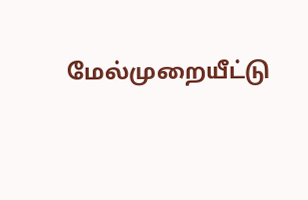மேல்முறையீட்டு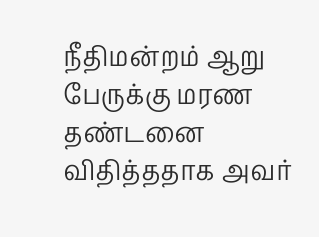நீதிமன்றம் ஆறு பேருக்கு மரண தண்டனை விதித்ததாக அவர்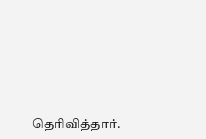தெரிவித்தார்.